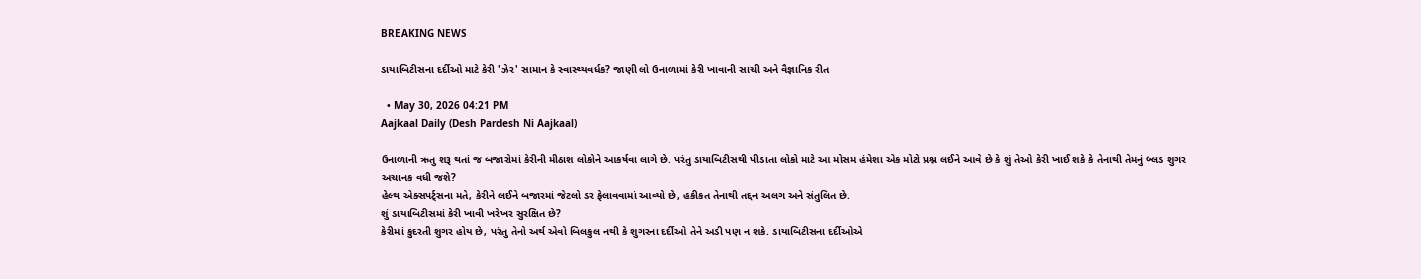BREAKING NEWS

ડાયાબિટીસના દર્દીઓ માટે કેરી 'ઝેર' સામાન કે સ્વાસ્થ્યવર્ધક? જાણી લો ઉનાળામાં કેરી ખાવાની સાચી અને વૈજ્ઞાનિક રીત

  • May 30, 2026 04:21 PM
Aajkaal Daily (Desh Pardesh Ni Aajkaal)

ઉનાળાની ઋતુ શરૂ થતાં જ બજારોમાં કેરીની મીઠાશ લોકોને આકર્ષવા લાગે છે. પરંતુ ડાયાબિટીસથી પીડાતા લોકો માટે આ મોસમ હંમેશા એક મોટો પ્રશ્ન લઈને આવે છે કે શું તેઓ કેરી ખાઈ શકે કે તેનાથી તેમનું બ્લડ શુગર અચાનક વધી જશે?
હેલ્થ એક્સપર્ટ્સના મતે, કેરીને લઈને બજારમાં જેટલો ડર ફેલાવવામાં આવ્યો છે, હકીકત તેનાથી તદ્દન અલગ અને સંતુલિત છે.
શું ડાયાબિટીસમાં કેરી ખાવી ખરેખર સુરક્ષિત છે?
કેરીમાં કુદરતી શુગર હોય છે, પરંતુ તેનો અર્થ એવો બિલકુલ નથી કે શુગરના દર્દીઓ તેને અડી પણ ન શકે. ડાયાબિટીસના દર્દીઓએ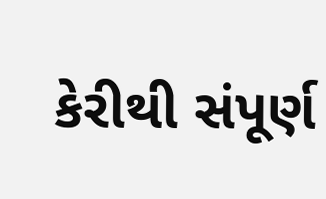કેરીથી સંપૂર્ણ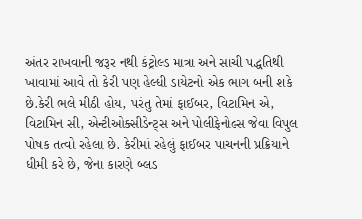અંતર રાખવાની જરૂર નથી કંટ્રોલ્ડ માત્રા અને સાચી પદ્ધતિથી ખાવામાં આવે તો કેરી પણ હેલ્ધી ડાયેટનો એક ભાગ બની શકે છે.કેરી ભલે મીઠી હોય, પરંતુ તેમાં ફાઈબર, વિટામિન એ, વિટામિન સી, એન્ટીઓક્સીડેન્ટ્સ અને પોલીફેનોલ્સ જેવા વિપુલ પોષક તત્વો રહેલા છે. કેરીમાં રહેલું ફાઈબર પાચનની પ્રક્રિયાને ધીમી કરે છે, જેના કારણે બ્લડ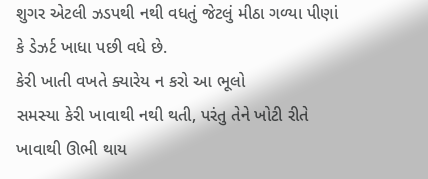શુગર એટલી ઝડપથી નથી વધતું જેટલું મીઠા ગળ્યા પીણાં કે ડેઝર્ટ ખાધા પછી વધે છે.
કેરી ખાતી વખતે ક્યારેય ન કરો આ ભૂલો
સમસ્યા કેરી ખાવાથી નથી થતી, પરંતુ તેને ખોટી રીતે ખાવાથી ઊભી થાય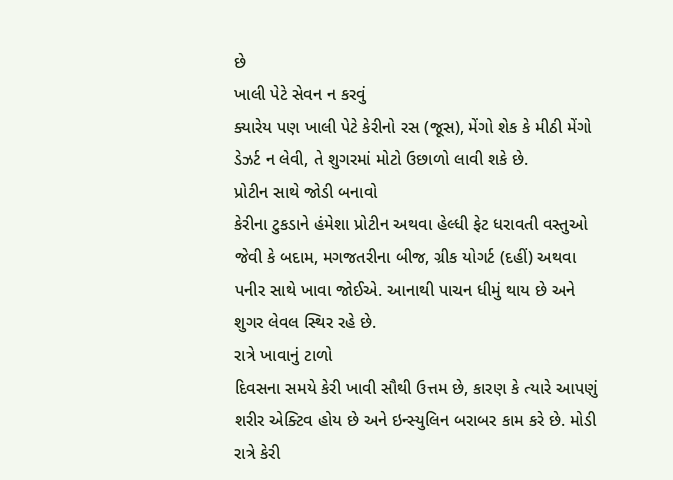છે
ખાલી પેટે સેવન ન કરવું
ક્યારેય પણ ખાલી પેટે કેરીનો રસ (જૂસ), મેંગો શેક કે મીઠી મેંગો ડેઝર્ટ ન લેવી, તે શુગરમાં મોટો ઉછાળો લાવી શકે છે.
પ્રોટીન સાથે જોડી બનાવો
કેરીના ટુકડાને હંમેશા પ્રોટીન અથવા હેલ્ધી ફેટ ધરાવતી વસ્તુઓ જેવી કે બદામ, મગજતરીના બીજ, ગ્રીક યોગર્ટ (દહીં) અથવા પનીર સાથે ખાવા જોઈએ. આનાથી પાચન ધીમું થાય છે અને શુગર લેવલ સ્થિર રહે છે.
રાત્રે ખાવાનું ટાળો
દિવસના સમયે કેરી ખાવી સૌથી ઉત્તમ છે, કારણ કે ત્યારે આપણું શરીર એક્ટિવ હોય છે અને ઇન્સ્યુલિન બરાબર કામ કરે છે. મોડી રાત્રે કેરી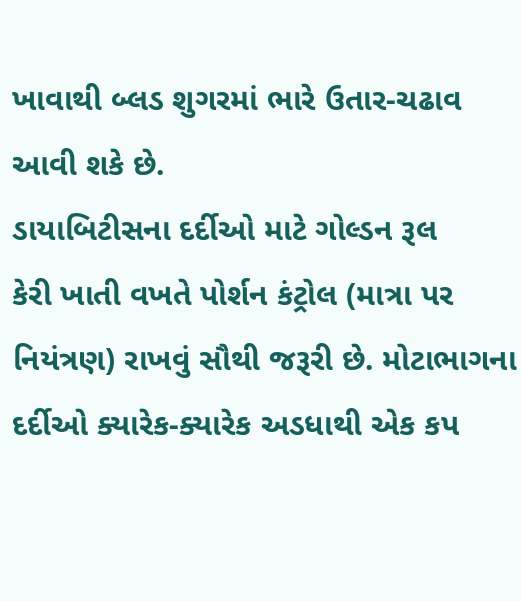ખાવાથી બ્લડ શુગરમાં ભારે ઉતાર-ચઢાવ આવી શકે છે.
ડાયાબિટીસના દર્દીઓ માટે ગોલ્ડન રૂલ
કેરી ખાતી વખતે પોર્શન કંટ્રોલ (માત્રા પર નિયંત્રણ) રાખવું સૌથી જરૂરી છે. મોટાભાગના દર્દીઓ ક્યારેક-ક્યારેક અડધાથી એક કપ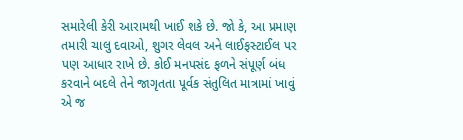સમારેલી કેરી આરામથી ખાઈ શકે છે. જો કે, આ પ્રમાણ તમારી ચાલુ દવાઓ, શુગર લેવલ અને લાઈફસ્ટાઈલ પર પણ આધાર રાખે છે. કોઈ મનપસંદ ફળને સંપૂર્ણ બંધ કરવાને બદલે તેને જાગૃતતા પૂર્વક સંતુલિત માત્રામાં ખાવું એ જ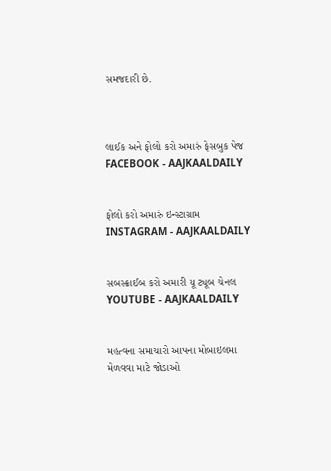સમજદારી છે.



લાઈક અને ફોલો કરો અમારું ફેસબુક પેજ FACEBOOK - AAJKAALDAILY


ફોલો કરો અમારું ઇન્સ્ટાગ્રામ INSTAGRAM - AAJKAALDAILY


સબસ્ક્રાઈબ કરો અમારી યૂ ટ્યૂબ ચેનલ YOUTUBE - AAJKAALDAILY


મહત્વના સમાચારો આપના મોબાઇલમા મેળવવા માટે જોડાઓ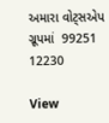અમારા વોટ્સએપ ગ્રૂપમાં  99251 12230

View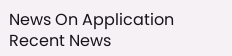News On Application
Recent News